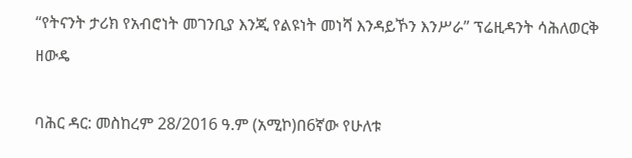“የትናንት ታሪክ የአብሮነት መገንቢያ እንጂ የልዩነት መነሻ እንዳይኾን እንሥራ” ፕሬዚዳንት ሳሕለወርቅ ዘውዴ

ባሕር ዳር: መስከረም 28/2016 ዓ.ም (አሚኮ)በ6ኛው የሁለቱ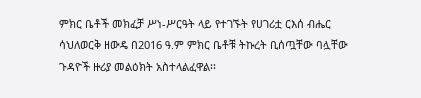ምክር ቤቶች መክፈቻ ሥነ-ሥርዓት ላይ የተገኙት የሀገሪቷ ርእሰ ብሔር ሳህለወርቅ ዘውዴ በ2016 ዓ.ም ምክር ቤቶቹ ትኩረት ቢሰጧቸው ባሏቸው ጉዳዮች ዙሪያ መልዕክት አስተላልፈዋል፡፡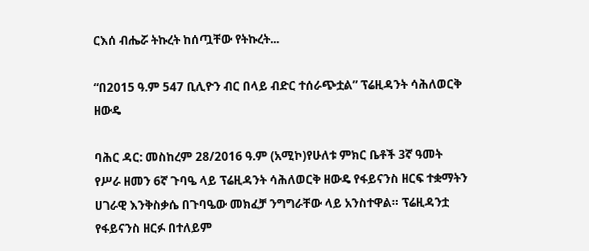ርእሰ ብሔሯ ትኩረት ከሰጧቸው የትኩረት...

“በ2015 ዓ.ም 547 ቢሊዮን ብር በላይ ብድር ተሰራጭቷል” ፕሬዚዳንት ሳሕለወርቅ ዘውዴ

ባሕር ዳር: መስከረም 28/2016 ዓ.ም (አሚኮ)የሁለቱ ምክር ቤቶች 3ኛ ዓመት የሥራ ዘመን 6ኛ ጉባዔ ላይ ፕሬዚዳንት ሳሕለወርቅ ዘውዴ የፋይናንስ ዘርፍ ተቋማትን ሀገራዊ እንቅስቃሴ በጉባዔው መክፈቻ ንግግራቸው ላይ አንስተዋል። ፕሬዚዳንቷ የፋይናንስ ዘርፉ በተለይም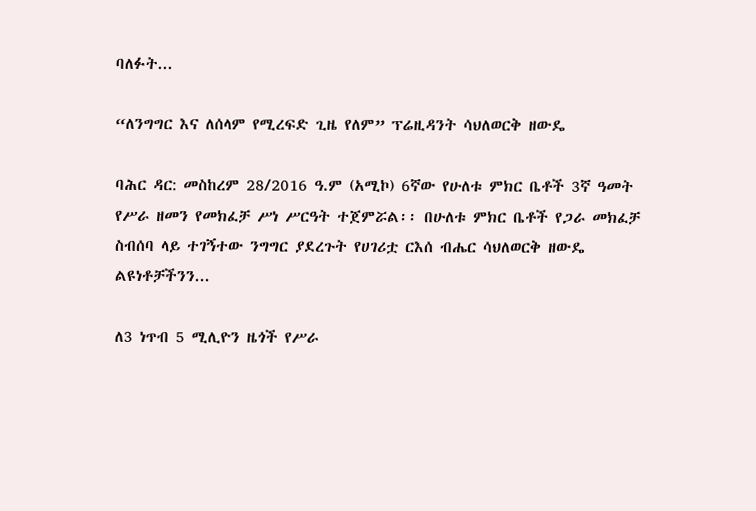ባለፉት...

“ለንግግር እና ለሰላም የሚረፍድ ጊዜ የለም” ፕሬዚዳንት ሳህለወርቅ ዘውዴ

ባሕር ዳር: መስከረም 28/2016 ዓ.ም (አሚኮ) 6ኛው የሁለቱ ምክር ቤቶች 3ኛ ዓመት የሥራ ዘመን የመክፈቻ ሥነ ሥርዓት ተጀምሯል፡፡ በሁለቱ ምክር ቤቶች የጋራ መክፈቻ ስብሰባ ላይ ተገኝተው ንግግር ያደረጉት የሀገሪቷ ርእሰ ብሔር ሳህለወርቅ ዘውዴ ልዩነቶቻችንን...

ለ3 ነጥብ 5 ሚሊዮን ዜጎች የሥራ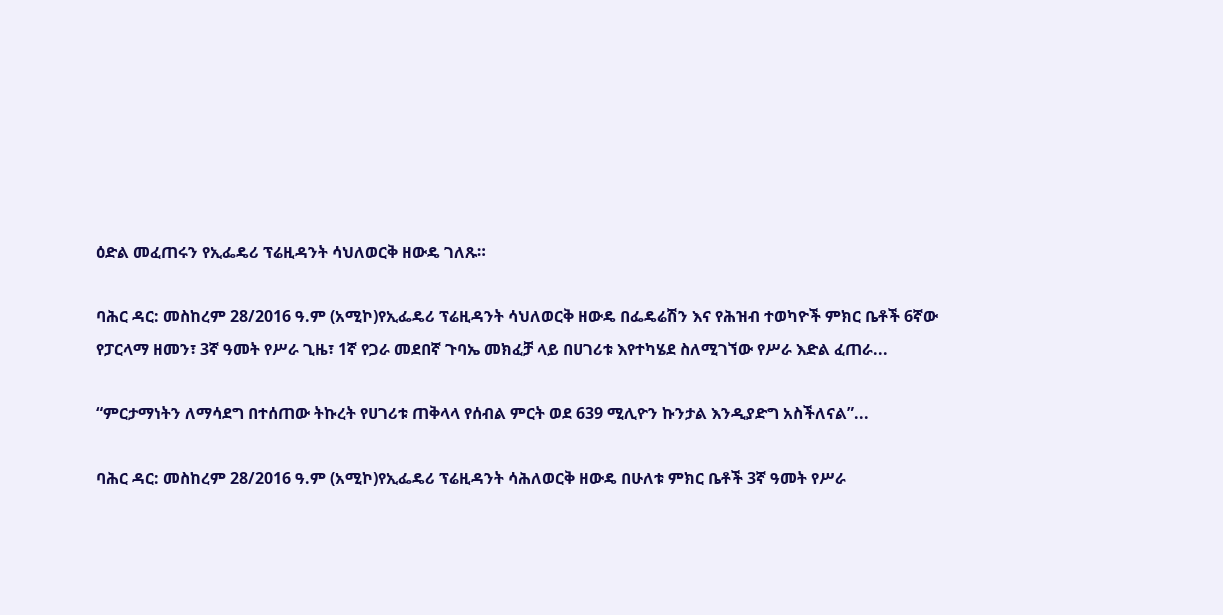ዕድል መፈጠሩን የኢፌዴሪ ፕሬዚዳንት ሳህለወርቅ ዘውዴ ገለጹ።

ባሕር ዳር: መስከረም 28/2016 ዓ.ም (አሚኮ)የኢፌዴሪ ፕሬዚዳንት ሳህለወርቅ ዘውዴ በፌዴሬሽን እና የሕዝብ ተወካዮች ምክር ቤቶች 6ኛው የፓርላማ ዘመን፣ 3ኛ ዓመት የሥራ ጊዜ፣ 1ኛ የጋራ መደበኛ ጉባኤ መክፈቻ ላይ በሀገሪቱ እየተካሄደ ስለሚገኘው የሥራ እድል ፈጠራ...

“ምርታማነትን ለማሳደግ በተሰጠው ትኩረት የሀገሪቱ ጠቅላላ የሰብል ምርት ወደ 639 ሚሊዮን ኩንታል እንዲያድግ አስችለናል”...

ባሕር ዳር: መስከረም 28/2016 ዓ.ም (አሚኮ)የኢፌዴሪ ፕሬዚዳንት ሳሕለወርቅ ዘውዴ በሁለቱ ምክር ቤቶች 3ኛ ዓመት የሥራ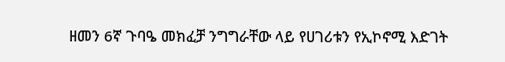ዘመን 6ኛ ጉባዔ መክፈቻ ንግግራቸው ላይ የሀገሪቱን የኢኮኖሚ እድገት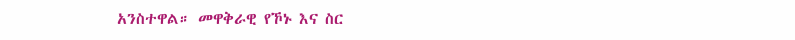አንስተዋል። መዋቅራዊ የኾኑ እና ስር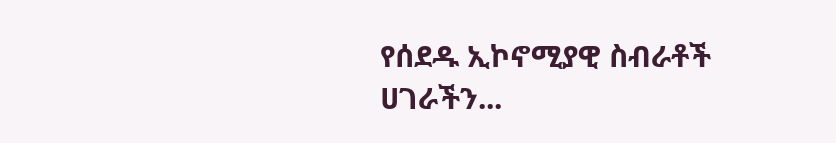የሰደዱ ኢኮኖሚያዊ ስብራቶች ሀገራችን...